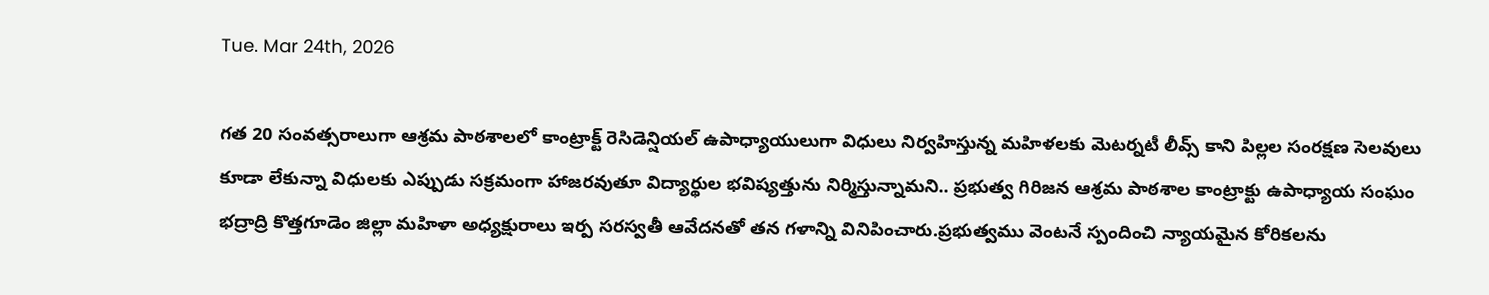Tue. Mar 24th, 2026

గత 20 సంవత్సరాలుగా ఆశ్రమ పాఠశాలలో కాంట్రాక్ట్ రెసిడెన్షియల్ ఉపాధ్యాయులుగా విధులు నిర్వహిస్తున్న మహిళలకు మెటర్నటీ లీవ్స్ కాని పిల్లల సంరక్షణ సెలవులు కూడా లేకున్నా విధులకు ఎప్పుడు సక్రమంగా హాజరవుతూ విద్యార్థుల భవిష్యత్తును నిర్మిస్తున్నామని.. ప్రభుత్వ గిరిజన ఆశ్రమ పాఠశాల కాంట్రాక్టు ఉపాధ్యాయ సంఘం భద్రాద్రి కొత్తగూడెం జిల్లా మహిళా అధ్యక్షురాలు ఇర్ప సరస్వతీ ఆవేదనతో తన గళాన్ని వినిపించారు.ప్రభుత్వము వెంటనే స్పందించి న్యాయమైన కోరికలను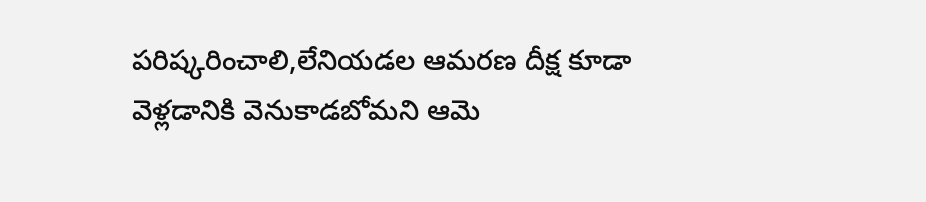పరిష్కరించాలి,లేనియడల ఆమరణ దీక్ష కూడా వెళ్లడానికి వెనుకాడబోమని ఆమె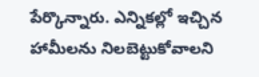పేర్కొన్నారు. ఎన్నికల్లో ఇచ్చిన హామీలను నిలబెట్టుకోవాలని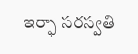ఇర్ఫా సరస్వతి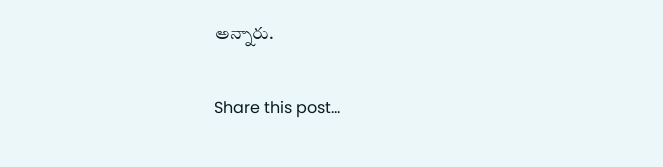అన్నారు.

Share this post...